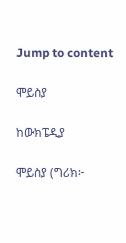Jump to content

ሞይስያ

ከውክፔዲያ

ሞይስያ (ግሪክ፦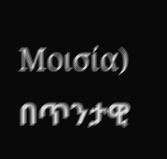Μοισία) በጥንታዊ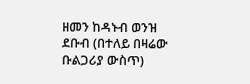ዘመን ከዳኑብ ወንዝ ደቡብ (በተለይ በዛሬው ቡልጋሪያ ውስጥ)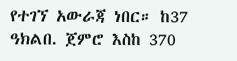የተገኘ አውራጃ ነበር። ከ37 ዓክልበ. ጀምሮ እስከ 370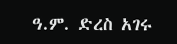ዓ.ም. ድረስ አገሩ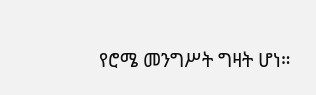የሮሜ መንግሥት ግዛት ሆነ።